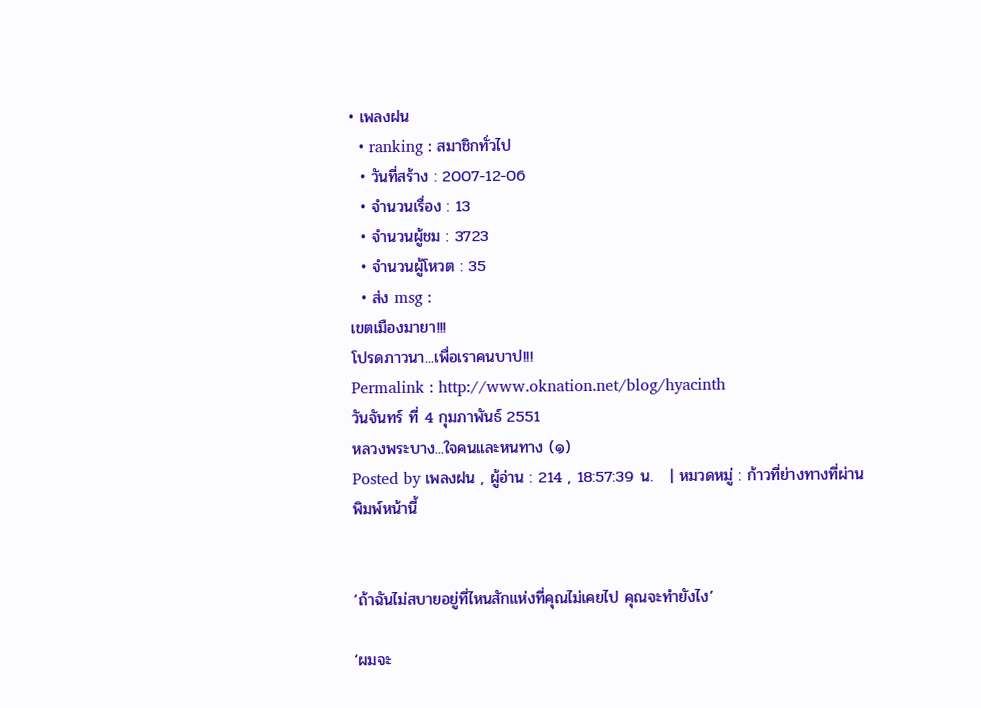• เพลงฝน
  • ranking : สมาชิกทั่วไป
  • วันที่สร้าง : 2007-12-06
  • จำนวนเรื่อง : 13
  • จำนวนผู้ชม : 3723
  • จำนวนผู้โหวต : 35
  • ส่ง msg :
เขตเมืองมายา!!!
โปรดภาวนา...เพื่อเราคนบาป!!!
Permalink : http://www.oknation.net/blog/hyacinth
วันจันทร์ ที่ 4 กุมภาพันธ์ 2551
หลวงพระบาง...ใจคนและหนทาง (๑)
Posted by เพลงฝน , ผู้อ่าน : 214 , 18:57:39 น.   | หมวดหมู่ : ก้าวที่ย่างทางที่ผ่าน
พิมพ์หน้านี้


‘ถ้าฉันไม่สบายอยู่ที่ไหนสักแห่งที่คุณไม่เคยไป คุณจะทำยังไง’

‘ผมจะ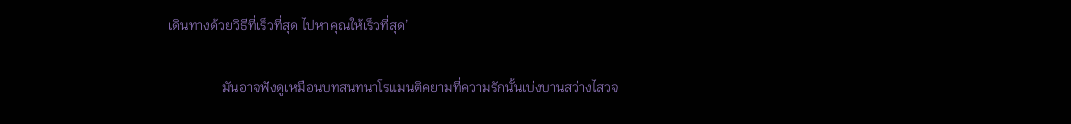เดินทางด้วยวิธีที่เร็วที่สุด ไปหาคุณให้เร็วที่สุด’

                มันอาจฟังดูเหมือนบทสนทนาโรแมนติคยามที่ความรักนั้นเบ่งบานสว่างไสวจ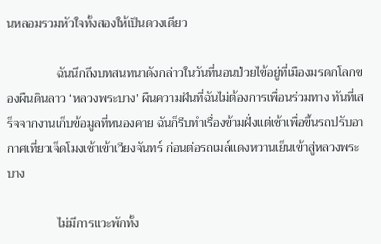นหลอมรวมหัวใจทั้งสองให้เป็นดวงเดียว

                ฉันนึกถึงบทสนทนาดังกล่าวในวันที่นอนป่วยไข้อยู่ที่เมืองมรดกโลกของผืนดินลาว ‘หลวงพระบาง’ ผืนความฝันที่ฉันไม่ต้องการเพื่อนร่วมทาง ทันที่เสร็จจากงานเก็บข้อมูลที่หนองคาย ฉันก็รีบทำเรื่องข้ามฝั่งแต่เช้าเพื่อขึ้นรถปรับอากาศเที่ยวเจ็ดโมงเช้าเข้าเวียงจันทร์ ก่อนต่อรถเมล์แดงหวานเย็นเข้าสู่หลวงพระบาง

                ไม่มีการแวะพักทั้ง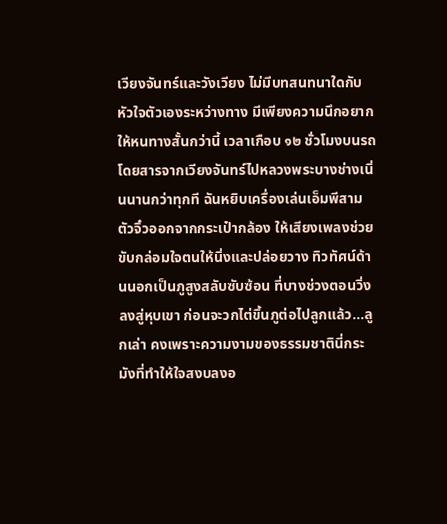เวียงจันทร์และวังเวียง ไม่มีบทสนทนาใดกับหัวใจตัวเองระหว่างทาง มีเพียงความนึกอยากให้หนทางสั้นกว่านี้ เวลาเกือบ ๑๒ ชั่วโมงบนรถโดยสารจากเวียงจันทร์ไปหลวงพระบางช่างเนิ่นนานกว่าทุกที ฉันหยิบเครื่องเล่นเอ็มพีสามตัวจิ๋วออกจากกระเป๋ากล้อง ให้เสียงเพลงช่วยขับกล่อมใจตนให้นิ่งและปล่อยวาง ทิวทัศน์ด้านนอกเป็นภูสูงสลับซับซ้อน ที่บางช่วงตอนวิ่งลงสู่หุบเขา ก่อนจะวกไต่ขึ้นภูต่อไปลูกแล้ว...ลูกเล่า คงเพราะความงามของธรรมชาตินี่กระมังที่ทำให้ใจสงบลงอ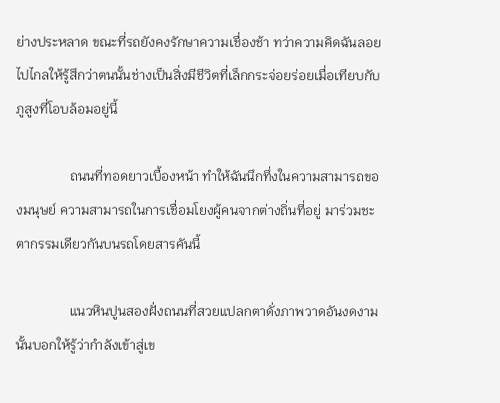ย่างประหลาด ขณะที่รถยังคงรักษาความเชื่องช้า ทว่าความคิดฉันลอยไปไกลให้รู้สึกว่าตนนั้นช่างเป็นสิ่งมีชีวิตที่เล็กกระจ่อยร่อยเมื่อเทียบกับภูสูงที่โอบล้อมอยู่นี้

                ถนนที่ทอดยาวเบื้องหน้า ทำให้ฉันนึกทึ่งในความสามารถของมนุษย์ ความสามารถในการเชื่อมโยงผู้คนจากต่างถิ่นที่อยู่ มาร่วมชะตากรรมเดียวกันบนรถโดยสารคันนี้

                แนวหินปูนสองฝั่งถนนที่สวยแปลกตาดั่งภาพวาดอันงดงามนั้นบอกให้รู้ว่ากำลังเข้าสู่เข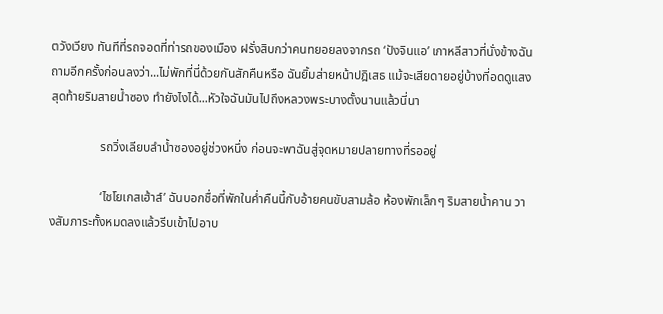ตวังเวียง ทันทีที่รถจอดที่ท่ารถของเมือง ฝรั่งสิบกว่าคนทยอยลงจากรถ ‘ปังจินแอ’ เกาหลีสาวที่นั่งข้างฉัน ถามอีกครั้งก่อนลงว่า...ไม่พักที่นี่ด้วยกันสักคืนหรือ ฉันยิ้มส่ายหน้าปฎิเสธ แม้จะเสียดายอยู่บ้างที่อดดูแสงสุดท้ายริมสายน้ำซอง ทำยังไงได้...หัวใจฉันมันไปถึงหลวงพระบางตั้งนานแล้วนี่นา

                รถวิ่งเลียบลำน้ำซองอยู่ช่วงหนึ่ง ก่อนจะพาฉันสู่จุดหมายปลายทางที่รออยู่

                ‘ไชโยเกสเฮ้าส์’ ฉันบอกชื่อที่พักในค่ำคืนนี้กับอ้ายคนขับสามล้อ ห้องพักเล็กๆ ริมสายน้ำคาน วางสัมภาระทั้งหมดลงแล้วรีบเข้าไปอาบ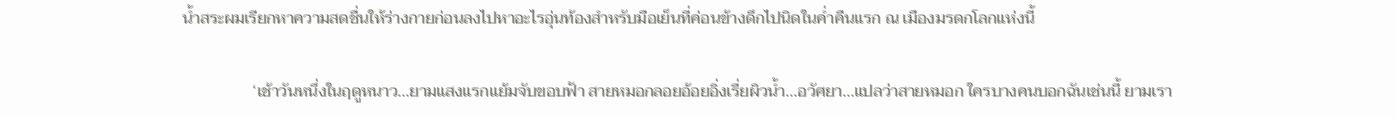น้ำสระผมเรียกหาความสดชื่นให้ร่างกายก่อนลงไปหาอะไรอุ่นท้องสำหรับมือเย็นที่ค่อนข้างดึกไปนิดในค่ำคืนแรก ณ เมืองมรดกโลกแห่งนี้

                 ‘เช้าวันหนึ่งในฤดูหนาว...ยามแสงแรกแย้มจับขอบฟ้า สายหมอกลอยอ้อยอิ่งเรี่ยผิวน้ำ...อวัศยา...แปลว่าสายหมอก ใครบางคนบอกฉันเช่นนี้ ยามเรา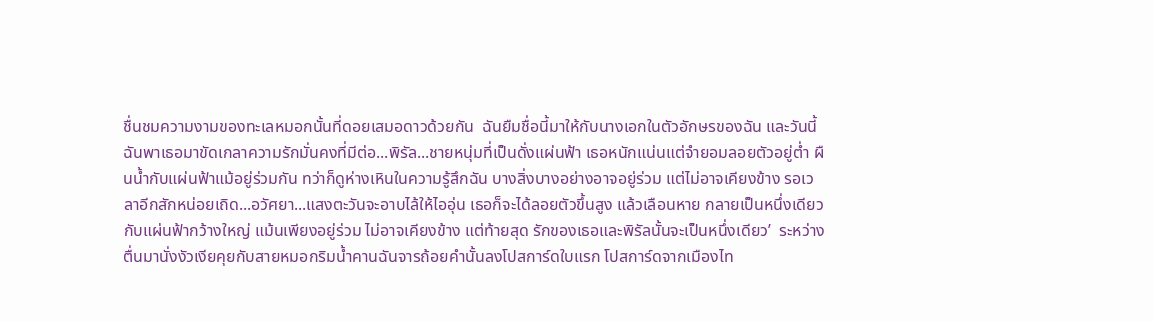ชื่นชมความงามของทะเลหมอกนั้นที่ดอยเสมอดาวด้วยกัน  ฉันยืมชื่อนี้มาให้กับนางเอกในตัวอักษรของฉัน และวันนี้ฉันพาเธอมาขัดเกลาความรักมั่นคงที่มีต่อ...พิรัล...ชายหนุ่มที่เป็นดั่งแผ่นฟ้า เธอหนักแน่นแต่จำยอมลอยตัวอยู่ต่ำ ผืนน้ำกับแผ่นฟ้าแม้อยู่ร่วมกัน ทว่าก็ดูห่างเหินในความรู้สึกฉัน บางสิ่งบางอย่างอาจอยู่ร่วม แต่ไม่อาจเคียงข้าง รอเวลาอีกสักหน่อยเถิด...อวัศยา...แสงตะวันจะอาบไล้ให้ไออุ่น เธอก็จะได้ลอยตัวขึ้นสูง แล้วเลือนหาย กลายเป็นหนึ่งเดียวกับแผ่นฟ้ากว้างใหญ่ แม้นเพียงอยู่ร่วม ไม่อาจเคียงข้าง แต่ท้ายสุด รักของเธอและพิรัลนั้นจะเป็นหนึ่งเดียว’  ระหว่างตื่นมานั่งงัวเงียคุยกับสายหมอกริมน้ำคานฉันจารถ้อยคำนั้นลงโปสการ์ดใบแรก โปสการ์ดจากเมืองไท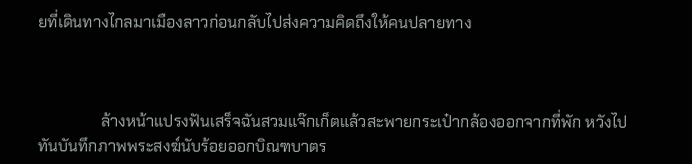ยที่เดินทางไกลมาเมืองลาวก่อนกลับไปส่งความคิดถึงให้คนปลายทาง



                ล้างหน้าแปรงฟันเสร็จฉันสวมแจ๊กเก็ตแล้วสะพายกระเป๋ากล้องออกจากที่พัก หวังไปทันบันทึกภาพพระสงฆ์นับร้อยออกบิณฑบาตร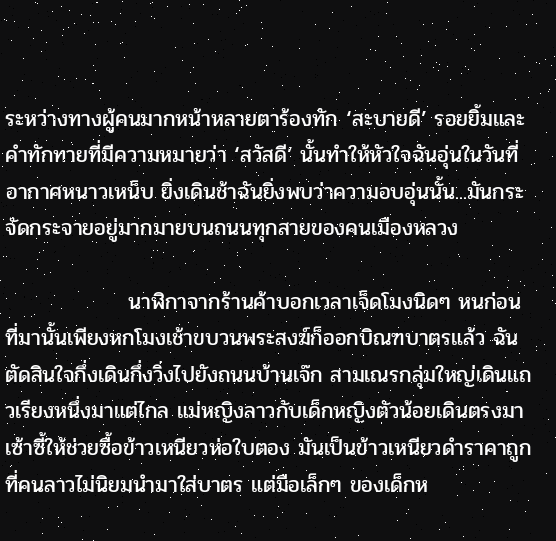ระหว่างทางผู้คนมากหน้าหลายตาร้องทัก ‘สะบายดี’ รอยยิ้มและคำทักทายที่มีความหมายว่า ‘สวัสดี’ นั้นทำให้หัวใจฉันอุ่นในวันที่อากาศหนาวเหน็บ ยิ่งเดินช้าฉันยิ่งพบว่าความอบอุ่นนั้น...มันกระจัดกระจายอยู่มากมายบนถนนทุกสายของคนเมืองหลวง

                นาฬิกาจากร้านค้าบอกเวลาเจ็ดโมงนิดๆ หนก่อนที่มานั้นเพียงหกโมงเช้าขบวนพระสงฆ์ก็ออกบิณฑบาตรแล้ว ฉันตัดสินใจกึ่งเดินกึ่งวิ่งไปยังถนนบ้านเจ๊ก สามเณรกลุ่มใหญ่เดินแถวเรียงหนึ่งมาแต่ไกล แม่หญิงลาวกับเด็กหญิงตัวน้อยเดินตรงมาเซ้าซี้ให้ช่วยซื้อข้าวเหนียวห่อใบตอง มันเป็นข้าวเหนียวดำราคาถูกที่คนลาวไม่นิยมนำมาใส่บาตร แต่มือเล็กๆ ของเด็กห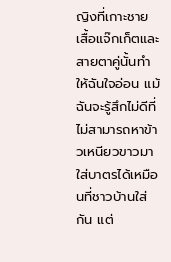ญิงที่เกาะชายเสื้อแจ๊กเก็ตและสายตาคู่นั้นทำให้ฉันใจอ่อน แม้ฉันจะรู้สึกไม่ดีที่ไม่สามารถหาข้าวเหนียวขาวมาใส่บาตรได้เหมือนที่ชาวบ้านใส่กัน แต่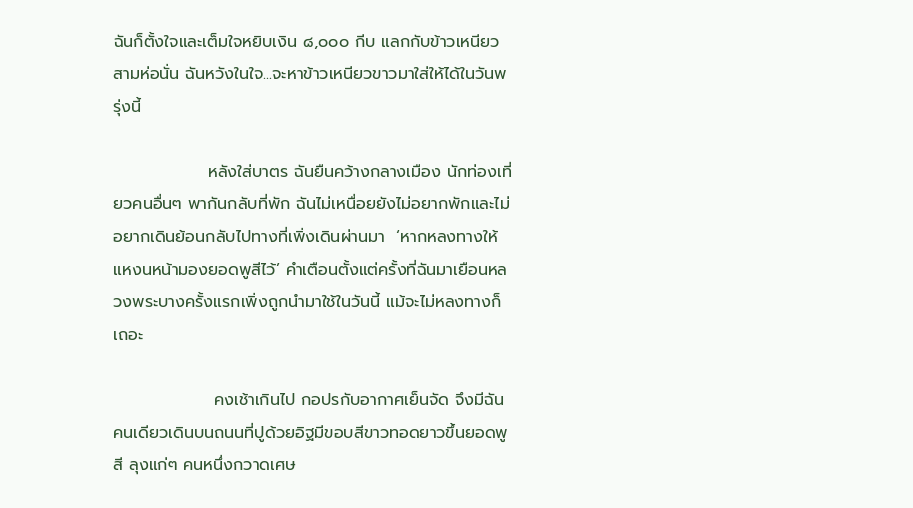ฉันก็ตั้งใจและเต็มใจหยิบเงิน ๘,๐๐๐ กีบ แลกกับข้าวเหนียวสามห่อนั่น ฉันหวังในใจ...จะหาข้าวเหนียวขาวมาใส่ให้ได้ในวันพรุ่งนี้

                หลังใส่บาตร ฉันยืนคว้างกลางเมือง นักท่องเที่ยวคนอื่นๆ พากันกลับที่พัก ฉันไม่เหนื่อยยังไม่อยากพักและไม่อยากเดินย้อนกลับไปทางที่เพิ่งเดินผ่านมา  ‘หากหลงทางให้แหงนหน้ามองยอดพูสีไว้’ คำเตือนตั้งแต่ครั้งที่ฉันมาเยือนหลวงพระบางครั้งแรกเพิ่งถูกนำมาใช้ในวันนี้ แม้จะไม่หลงทางก็เถอะ

                 คงเช้าเกินไป กอปรกับอากาศเย็นจัด จึงมีฉันคนเดียวเดินบนถนนที่ปูด้วยอิฐมีขอบสีขาวทอดยาวขึ้นยอดพูสี ลุงแก่ๆ คนหนึ่งกวาดเศษ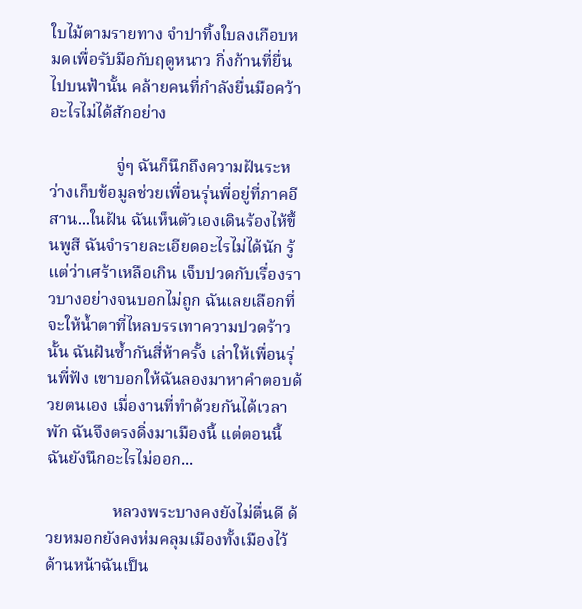ใบไม้ตามรายทาง จำปาทิ้งใบลงเกือบหมดเพื่อรับมือกับฤดูหนาว กิ่งก้านที่ยื่นไปบนฟ้านั้น คล้ายคนที่กำลังยื่นมือคว้าอะไรไม่ได้สักอย่าง

                จู่ๆ ฉันก็นึกถึงความฝันระหว่างเก็บข้อมูลช่วยเพื่อนรุ่นพี่อยู่ที่ภาคอีสาน...ในฝัน ฉันเห็นตัวเองเดินร้องไห้ขึ้นพูสี ฉันจำรายละเอียดอะไรไม่ได้นัก รู้แต่ว่าเศร้าเหลือเกิน เจ็บปวดกับเรื่องราวบางอย่างจนบอกไม่ถูก ฉันเลยเลือกที่จะให้น้ำตาที่ไหลบรรเทาความปวดร้าวนั้น ฉันฝันซ้ำกันสี่ห้าครั้ง เล่าให้เพื่อนรุ่นพี่ฟัง เขาบอกให้ฉันลองมาหาคำตอบด้วยตนเอง เมื่องานที่ทำด้วยกันได้เวลาพัก ฉันจึงตรงดิ่งมาเมืองนี้ แต่ตอนนี้ฉันยังนึกอะไรไม่ออก...

                หลวงพระบางคงยังไม่ตื่นดี ด้วยหมอกยังคงห่มคลุมเมืองทั้งเมืองไว้ ด้านหน้าฉันเป็น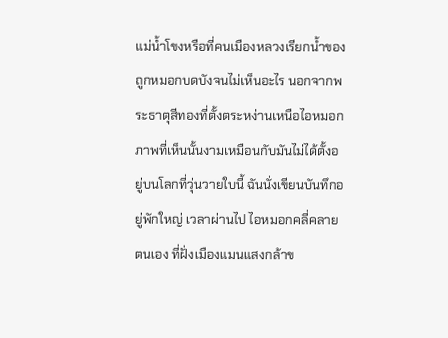แม่น้ำโขงหรือที่คนเมืองหลวงเรียกน้ำของถูกหมอกบดบังจนไม่เห็นอะไร นอกจากพระธาตุสีทองที่ตั้งตระหง่านเหนือไอหมอก ภาพที่เห็นนั้นงามเหมือนกับมันไม่ได้ตั้งอยู่บนโลกที่วุ่นวายใบนี้ ฉันนั่งเขียนบันทึกอยู่พักใหญ่ เวลาผ่านไป ไอหมอกคลี่คลายตนเอง ที่ฝั่งเมืองแมนแสงกล้าข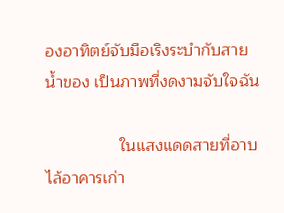องอาทิตย์จับมือเริงระบำกับสายน้ำของ เป็นภาพที่งดงามจับใจฉัน

                ในแสงแดดสายที่อาบไล้อาคารเก่า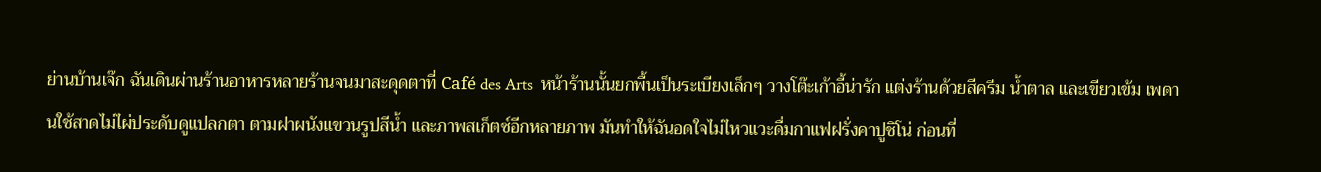ย่านบ้านเจ๊ก ฉันเดินผ่านร้านอาหารหลายร้านจนมาสะดุดตาที่ Café des Arts  หน้าร้านนั้นยกพื้นเป็นระเบียงเล็กๆ วางโต๊ะเก้าอี้น่ารัก แต่งร้านด้วยสีครีม น้ำตาล และเขียวเข้ม เพดานใช้สาดไม่ไผ่ประดับดูแปลกตา ตามฝาผนังแขวนรูปสีน้ำ และภาพสเก็ตซ์อีกหลายภาพ มันทำให้ฉันอดใจไม่ไหวแวะดื่มกาแฟฝรั่งคาปูชิโน่ ก่อนที่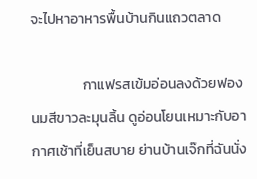จะไปหาอาหารพื้นบ้านกินแถวตลาด

                กาแฟรสเข้มอ่อนลงด้วยฟองนมสีขาวละมุนลิ้น ดูอ่อนโยนเหมาะกับอากาศเช้าที่เย็นสบาย ย่านบ้านเจ๊กที่ฉันนั่ง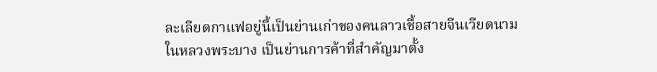ละเลียดกาแฟอยู่นี้เป็นย่านเก่าของคนลาวเชื้อสายจีนเวียดนามในหลวงพระบาง เป็นย่านการค้าที่สำคัญมาตั้ง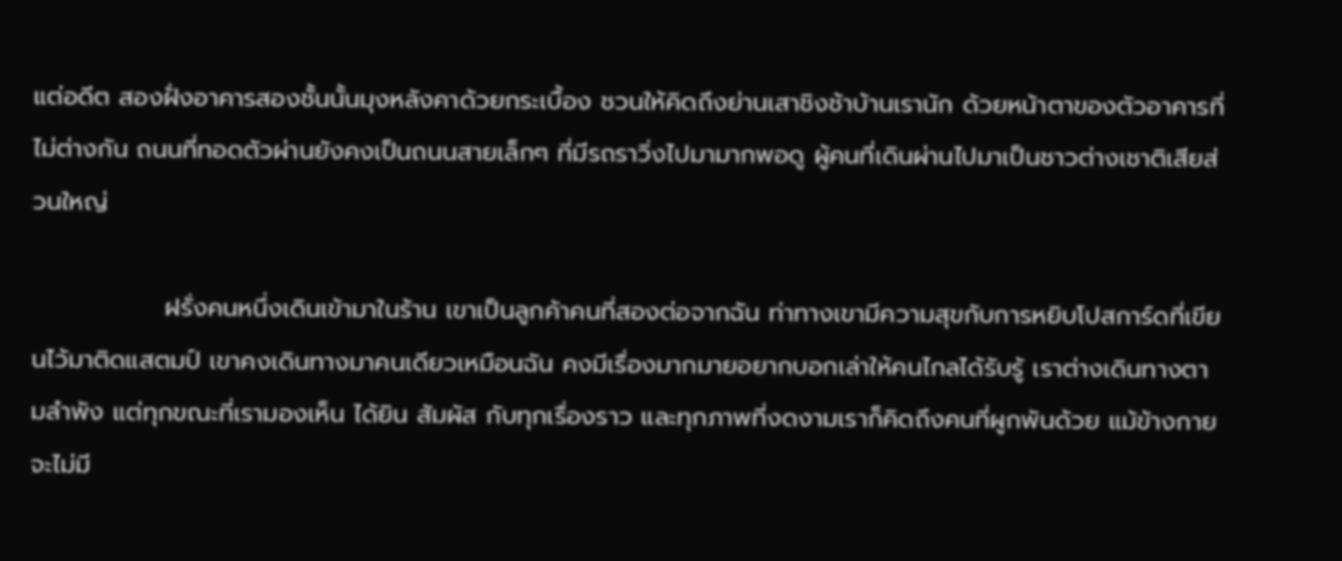แต่อดีต สองฝั่งอาคารสองชั้นนั้นมุงหลังคาด้วยกระเบื้อง ชวนให้คิดถึงย่านเสาชิงช้าบ้านเรานัก ด้วยหน้าตาของตัวอาคารที่ไม่ต่างกัน ถนนที่ทอดตัวผ่านยังคงเป็นถนนสายเล็กๆ ที่มีรถราวิ่งไปมามากพอดู ผู้คนที่เดินผ่านไปมาเป็นชาวต่างเชาติเสียส่วนใหญ่

               ฝรั่งคนหนึ่งเดินเข้ามาในร้าน เขาเป็นลูกค้าคนที่สองต่อจากฉัน ท่าทางเขามีความสุขกับการหยิบโปสการ์ดที่เขียนไว้มาติดแสตมป์ เขาคงเดินทางมาคนเดียวเหมือนฉัน คงมีเรื่องมากมายอยากบอกเล่าให้คนไกลได้รับรู้ เราต่างเดินทางตามลำพัง แต่ทุกขณะที่เรามองเห็น ได้ยิน สัมผัส กับทุกเรื่องราว และทุกภาพที่งดงามเราก็คิดถึงคนที่ผูกพันด้วย แม้ข้างกายจะไม่มี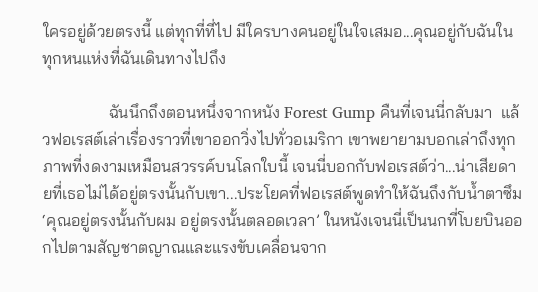ใครอยู่ด้วยตรงนี้ แต่ทุกที่ที่ไป มีใครบางคนอยู่ในใจเสมอ...คุณอยู่กับฉันในทุกหนแห่งที่ฉันเดินทางไปถึง

                ฉันนึกถึงตอนหนึ่งจากหนัง Forest Gump คืนที่เจนนี่กลับมา  แล้วฟอเรสต์เล่าเรื่องราวที่เขาออกวิ่งไปทั่วอเมริกา เขาพยายามบอกเล่าถึงทุกภาพที่งดงามเหมือนสวรรค์บนโลกใบนี้ เจนนี่บอกกับฟอเรสต์ว่า...น่าเสียดายที่เธอไม่ได้อยู่ตรงนั้นกับเขา...ประโยคที่ฟอเรสต์พูดทำให้ฉันถึงกับน้ำตาซึม ‘คุณอยู่ตรงนั้นกับผม อยู่ตรงนั้นตลอดเวลา’ ในหนังเจนนี่เป็นนกที่โบยบินออกไปตามสัญชาตญาณและแรงขับเคลื่อนจาก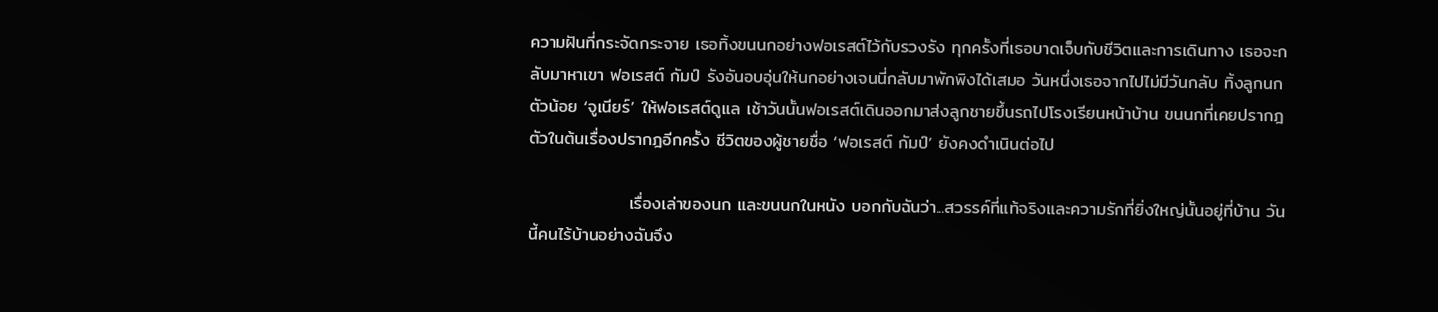ความฝันที่กระจัดกระจาย เธอทิ้งขนนกอย่างฟอเรสต์ไว้กับรวงรัง ทุกครั้งที่เธอบาดเจ็บกับชีวิตและการเดินทาง เธอจะกลับมาหาเขา ฟอเรสต์ กัมป์ รังอันอบอุ่นให้นกอย่างเจนนี่กลับมาพักพิงได้เสมอ วันหนึ่งเธอจากไปไม่มีวันกลับ ทิ้งลูกนกตัวน้อย ‘จูเนียร์’ ให้ฟอเรสต์ดูแล เช้าวันนั้นฟอเรสต์เดินออกมาส่งลูกชายขึ้นรถไปโรงเรียนหน้าบ้าน ขนนกที่เคยปรากฎตัวในต้นเรื่องปรากฎอีกครั้ง ชีวิตของผู้ชายชื่อ ‘ฟอเรสต์ กัมป์’ ยังคงดำเนินต่อไป

                เรื่องเล่าของนก และขนนกในหนัง บอกกับฉันว่า...สวรรค์ที่แท้จริงและความรักที่ยิ่งใหญ่นั้นอยู่ที่บ้าน วันนี้คนไร้บ้านอย่างฉันจึง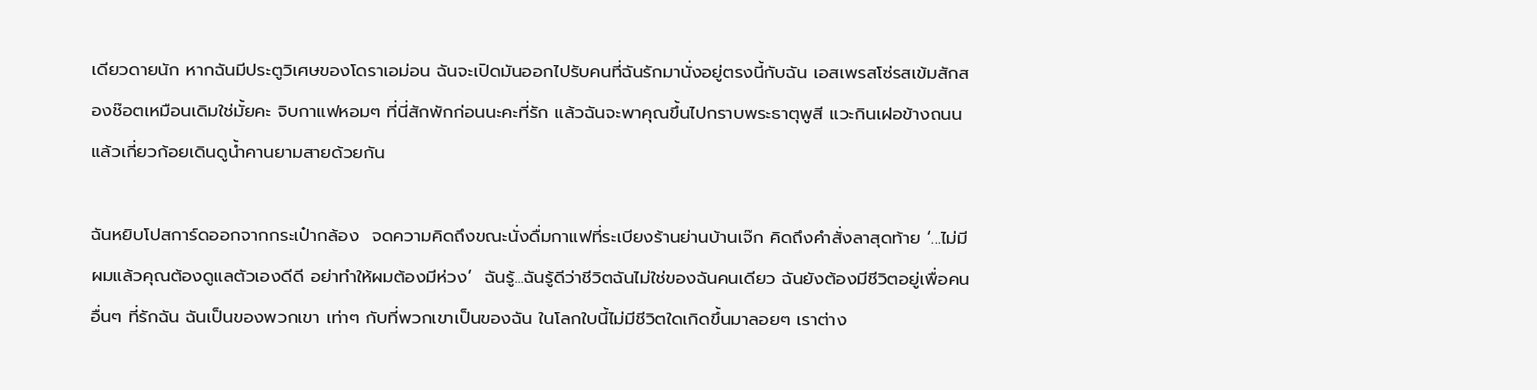เดียวดายนัก หากฉันมีประตูวิเศษของโดราเอม่อน ฉันจะเปิดมันออกไปรับคนที่ฉันรักมานั่งอยู่ตรงนี้กับฉัน เอสเพรสโซ่รสเข้มสักสองช๊อตเหมือนเดิมใช่มั้ยคะ จิบกาแฟหอมๆ ที่นี่สักพักก่อนนะคะที่รัก แล้วฉันจะพาคุณขึ้นไปกราบพระธาตุพูสี แวะกินเฝอข้างถนน แล้วเกี่ยวก้อยเดินดูน้ำคานยามสายด้วยกัน

ฉันหยิบโปสการ์ดออกจากกระเป๋ากล้อง  จดความคิดถึงขณะนั่งดื่มกาแฟที่ระเบียงร้านย่านบ้านเจ๊ก คิดถึงคำสั่งลาสุดท้าย ‘...ไม่มีผมแล้วคุณต้องดูแลตัวเองดีดี อย่าทำให้ผมต้องมีห่วง’  ฉันรู้...ฉันรู้ดีว่าชีวิตฉันไม่ใช่ของฉันคนเดียว ฉันยังต้องมีชีวิตอยู่เพื่อคนอื่นๆ ที่รักฉัน ฉันเป็นของพวกเขา เท่าๆ กับที่พวกเขาเป็นของฉัน ในโลกใบนี้ไม่มีชีวิตใดเกิดขึ้นมาลอยๆ เราต่าง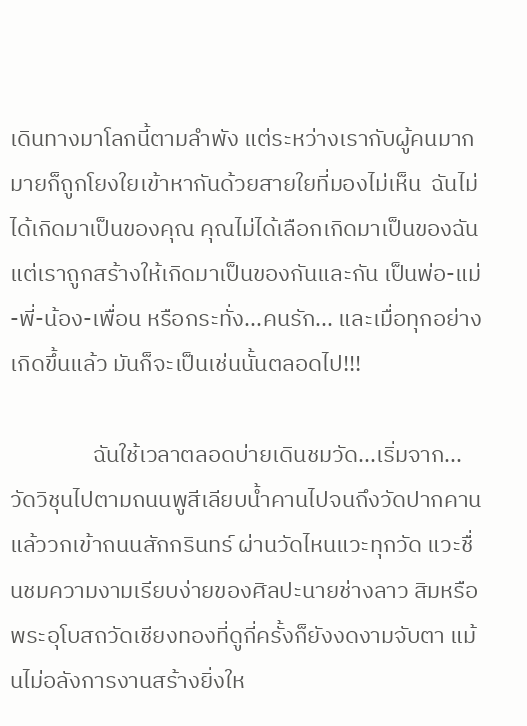เดินทางมาโลกนี้ตามลำพัง แต่ระหว่างเรากับผู้คนมากมายก็ถูกโยงใยเข้าหากันด้วยสายใยที่มองไม่เห็น  ฉันไม่ได้เกิดมาเป็นของคุณ คุณไม่ได้เลือกเกิดมาเป็นของฉัน แต่เราถูกสร้างให้เกิดมาเป็นของกันและกัน เป็นพ่อ-แม่-พี่-น้อง-เพื่อน หรือกระทั่ง...คนรัก... และเมื่อทุกอย่างเกิดขึ้นแล้ว มันก็จะเป็นเช่นนั้นตลอดไป!!!

                ฉันใช้เวลาตลอดบ่ายเดินชมวัด...เริ่มจาก...วัดวิชุนไปตามถนนพูสีเลียบน้ำคานไปจนถึงวัดปากคาน แล้ววกเข้าถนนสักกรินทร์ ผ่านวัดไหนแวะทุกวัด แวะชื่นชมความงามเรียบง่ายของศิลปะนายช่างลาว สิมหรือพระอุโบสถวัดเชียงทองที่ดูกี่ครั้งก็ยังงดงามจับตา แม้นไม่อลังการงานสร้างยิ่งให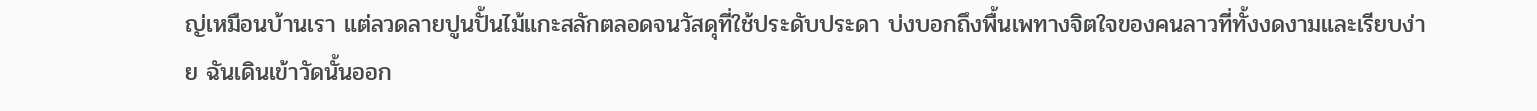ญ่เหมือนบ้านเรา แต่ลวดลายปูนปั้นไม้แกะสลักตลอดจนวัสดุที่ใช้ประดับประดา บ่งบอกถึงพื้นเพทางจิตใจของคนลาวที่ทั้งงดงามและเรียบง่าย ฉันเดินเข้าวัดนั้นออก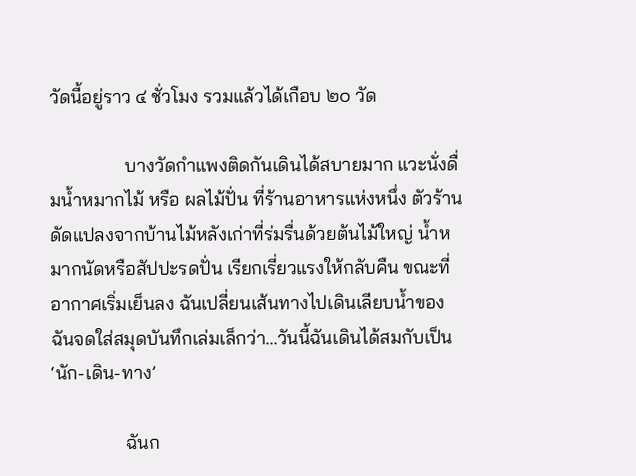วัดนี้อยู่ราว ๔ ชั่วโมง รวมแล้วได้เกือบ ๒๐ วัด

                บางวัดกำแพงติดกันเดินได้สบายมาก แวะนั่งดื่มน้ำหมากไม้ หรือ ผลไม้ปั่น ที่ร้านอาหารแห่งหนึ่ง ตัวร้านดัดแปลงจากบ้านไม้หลังเก่าที่ร่มรื่นด้วยต้นไม้ใหญ่ น้ำหมากนัดหรือสัปปะรดปั่น เรียกเรี่ยวแรงให้กลับคืน ขณะที่อากาศเริ่มเย็นลง ฉันเปลี่ยนเส้นทางไปเดินเลียบน้ำของ ฉันจดใส่สมุดบันทึกเล่มเล็กว่า...วันนี้ฉันเดินได้สมกับเป็น ‘นัก-เดิน-ทาง’

                ฉันก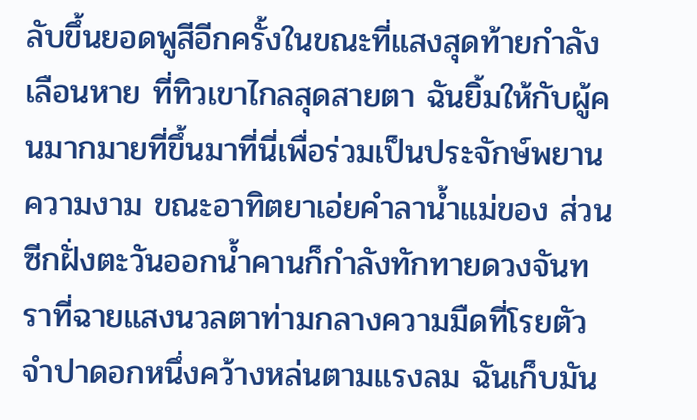ลับขึ้นยอดพูสีอีกครั้งในขณะที่แสงสุดท้ายกำลังเลือนหาย ที่ทิวเขาไกลสุดสายตา ฉันยิ้มให้กับผู้คนมากมายที่ขึ้นมาที่นี่เพื่อร่วมเป็นประจักษ์พยานความงาม ขณะอาทิตยาเอ่ยคำลาน้ำแม่ของ ส่วนซีกฝั่งตะวันออกน้ำคานก็กำลังทักทายดวงจันทราที่ฉายแสงนวลตาท่ามกลางความมืดที่โรยตัว จำปาดอกหนึ่งคว้างหล่นตามแรงลม ฉันเก็บมัน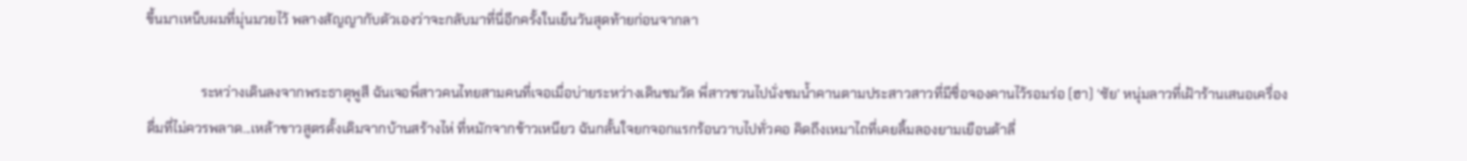ขึ้นมาเหน็บผมที่มุ่นมวยไว้ พลางสัญญากับตัวเองว่าจะกลับมาที่นี่อีกครั้งในเย็นวันสุดท้ายก่อนจากลา

                ระหว่างเดินลงจากพระธาตุพูสี ฉันเจอพี่สาวคนไทยสามคนที่เจอเมื่อบ่ายระหว่างเดินชมวัด พี่สาวชวนไปนั่งชมน้ำคานตามประสาวสาวที่มีชื่อจองคานไว้รอมร่อ (ฮา) ‘ซัย’ หนุ่มลาวที่เฝ้าร้านเสนอเครื่องดื่มที่ไม่ควรพลาด...เหล้าขาวสูตรดั้งเดิมจากบ้านสร้างไห่ ที่หมักจากข้าวเหนียว ฉันกลั้นใจยกจอกแรกร้อนวาบไปทั่วคอ คิดถึงเหมาไถที่เคยลิ้มลองยามเยือนต้าลี่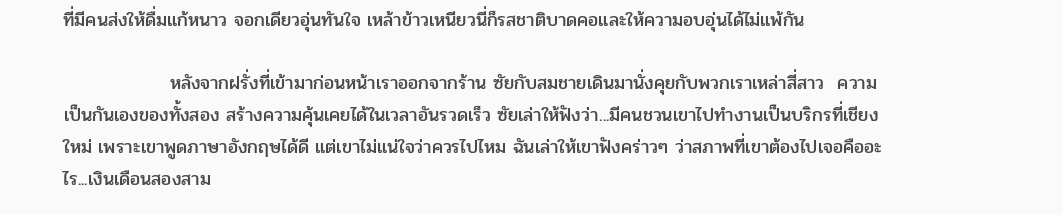ที่มีคนส่งให้ดื่มแก้หนาว จอกเดียวอุ่นทันใจ เหล้าข้าวเหนียวนี่ก็รสชาติบาดคอและให้ความอบอุ่นได้ไม่แพ้กัน

                หลังจากฝรั่งที่เข้ามาก่อนหน้าเราออกจากร้าน ซัยกับสมชายเดินมานั่งคุยกับพวกเราเหล่าสี่สาว  ความเป็นกันเองของทั้งสอง สร้างความคุ้นเคยได้ในเวลาอันรวดเร็ว ซัยเล่าให้ฟังว่า...มีคนชวนเขาไปทำงานเป็นบริกรที่เชียงใหม่ เพราะเขาพูดภาษาอังกฤษได้ดี แต่เขาไม่แน่ใจว่าควรไปไหม ฉันเล่าให้เขาฟังคร่าวๆ ว่าสภาพที่เขาต้องไปเจอคืออะไร...เงินเดือนสองสาม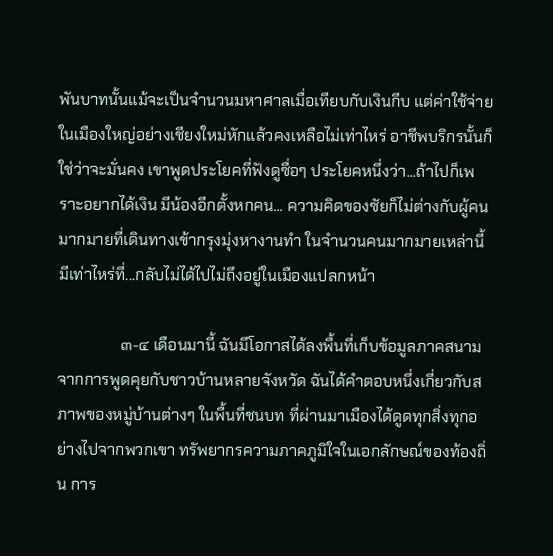พันบาทนั้นแม้จะเป็นจำนวนมหาศาลเมื่อเทียบกับเงินกีบ แต่ค่าใช้จ่ายในเมืองใหญ่อย่างเชียงใหม่หักแล้วคงเหลือไม่เท่าไหร่ อาชีพบริกรนั้นก็ใช่ว่าจะมั่นคง เขาพูดประโยคที่ฟังดูซื่อๆ ประโยคหนึ่งว่า...ถ้าไปก็เพราะอยากได้เงิน มีน้องอีกตั้งหกคน... ความคิดของซัยก็ไม่ต่างกับผู้คนมากมายที่เดินทางเข้ากรุงมุ่งหางานทำ ในจำนวนคนมากมายเหล่านี้มีเท่าไหร่ที่...กลับไม่ได้ไปไม่ถึงอยู่ในเมืองแปลกหน้า

                ๓-๔ เดือนมานี้ ฉันมีโอกาสได้ลงพื้นที่เก็บข้อมูลภาคสนาม จากการพูดคุยกับชาวบ้านหลายจังหวัด ฉันได้คำตอบหนึ่งเกี่ยวกับสภาพของหมู่บ้านต่างๆ ในพื้นที่ชนบท ที่ผ่านมาเมืองได้ดูดทุกสิ่งทุกอย่างไปจากพวกเขา ทรัพยากรความภาคภูมิใจในเอกลักษณ์ของท้องถิ่น การ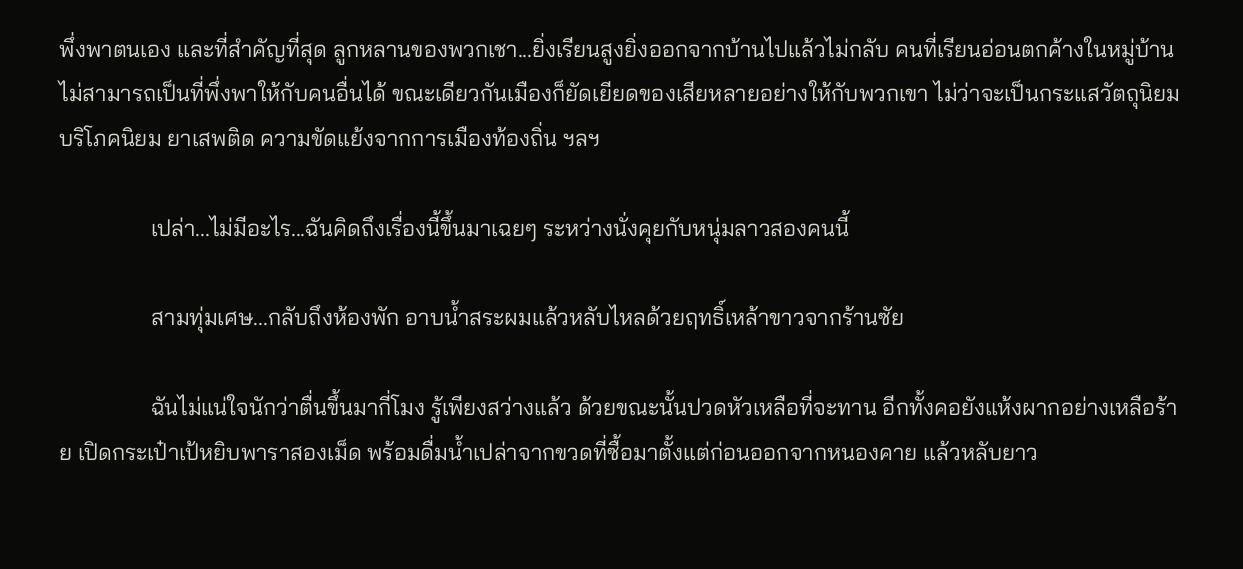พึ่งพาตนเอง และที่สำคัญที่สุด ลูกหลานของพวกเชา...ยิ่งเรียนสูงยิ่งออกจากบ้านไปแล้วไม่กลับ คนที่เรียนอ่อนตกค้างในหมู่บ้าน ไม่สามารถเป็นที่พึ่งพาให้กับคนอื่นได้ ขณะเดียวกันเมืองก็ยัดเยียดของเสียหลายอย่างให้กับพวกเขา ไม่ว่าจะเป็นกระแสวัตถุนิยม บริโภคนิยม ยาเสพติด ความขัดแย้งจากการเมืองท้องถิ่น ฯลฯ

                เปล่า...ไม่มีอะไร...ฉันคิดถึงเรื่องนี้ขึ้นมาเฉยๆ ระหว่างนั่งคุยกับหนุ่มลาวสองคนนี้

                สามทุ่มเศษ...กลับถึงห้องพัก อาบน้ำสระผมแล้วหลับไหลด้วยฤทธิ์เหล้าขาวจากร้านซัย

                ฉันไม่แน่ใจนักว่าตื่นขึ้นมากี่โมง รู้เพียงสว่างแล้ว ด้วยขณะนั้นปวดหัวเหลือที่จะทาน อีกทั้งคอยังแห้งผากอย่างเหลือร้าย เปิดกระเป๋าเป้หยิบพาราสองเม็ด พร้อมดื่มน้ำเปล่าจากขวดที่ซื้อมาตั้งแต่ก่อนออกจากหนองคาย แล้วหลับยาว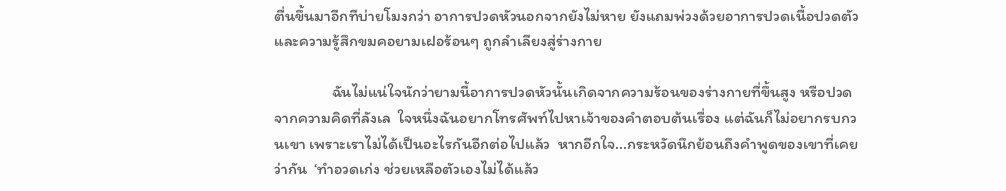ตื่นขึ้นมาอีกทีบ่ายโมงกว่า อาการปวดหัวนอกจากยังไม่หาย ยังแถมพ่วงด้วยอาการปวดเนื้อปวดตัว และความรู้สึกขมคอยามเฝอร้อนๆ ถูกลำเลียงสู่ร่างกาย

                ฉันไม่แน่ใจนักว่ายามนี้อาการปวดหัวนั้นเกิดจากความร้อนของร่างกายที่ขึ้นสูง หรือปวดจากความคิดที่ลังเล  ใจหนึ่งฉันอยากโทรศัพท์ไปหาเจ้าของคำตอบต้นเรื่อง แต่ฉันก็ไม่อยากรบกวนเขา เพราะเราไม่ได้เป็นอะไรกันอีกต่อไปแล้ว  หากอีกใจ...กระหวัดนึกย้อนถึงคำพูดของเขาที่เคยว่ากัน  ‘ทำอวดเก่ง ช่วยเหลือตัวเองไม่ได้แล้ว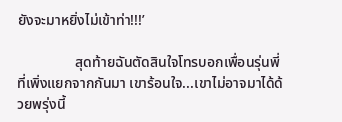ยังจะมาหยิ่งไม่เข้าท่า!!!’

                สุดท้ายฉันตัดสินใจโทรบอกเพื่อนรุ่นพี่ที่เพิ่งแยกจากกันมา เขาร้อนใจ...เขาไม่อาจมาได้ด้วยพรุ่งนี้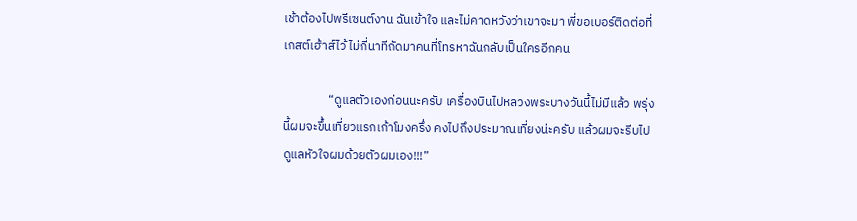เช้าต้องไปพรีเซนต์งาน ฉันเข้าใจ และไม่คาดหวังว่าเขาจะมา พี่ขอเบอร์ติดต่อที่เกสต์เฮ้าส์ไว้ ไม่กี่นาทีถัดมาคนที่โทรหาฉันกลับเป็นใครอีกคน

                “ดูแลตัวเองก่อนนะครับ เครื่องบินไปหลวงพระบางวันนี้ไม่มีแล้ว พรุ่งนี้ผมจะขึ้นเที่ยวแรกเก้าโมงครึ่ง คงไปถึงประมาณเที่ยงน่ะครับ แล้วผมจะรีบไปดูแลหัวใจผมด้วยตัวผมเอง!!!”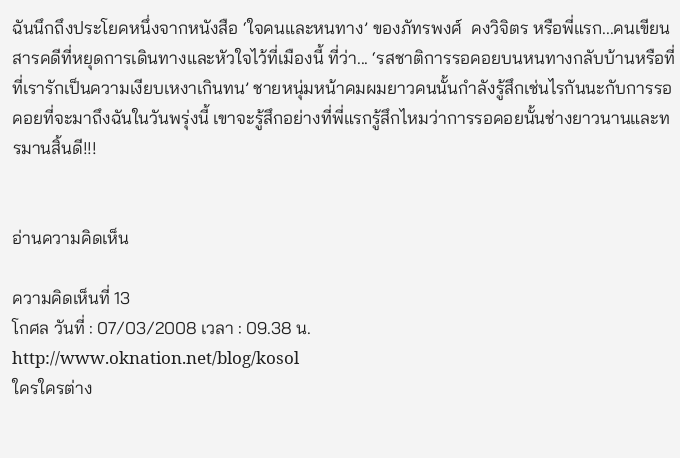ฉันนึกถึงประโยคหนึ่งจากหนังสือ ‘ใจคนและหนทาง’ ของภัทรพงศ์  คงวิจิตร หรือพี่แรก...คนเขียนสารคดีที่หยุดการเดินทางและหัวใจไว้ที่เมืองนี้ ที่ว่า... ‘รสชาติการรอคอยบนหนทางกลับบ้านหรือที่ที่เรารักเป็นความเงียบเหงาเกินทน’ ชายหนุ่มหน้าคมผมยาวคนนั้นกำลังรู้สึกเช่นไรกันนะกับการรอคอยที่จะมาถึงฉันในวันพรุ่งนี้ เขาจะรู้สึกอย่างที่พี่แรกรู้สึกไหมว่าการรอคอยนั้นช่างยาวนานและทรมานสิ้นดี!!!


อ่านความคิดเห็น

ความคิดเห็นที่ 13
โกศล วันที่ : 07/03/2008 เวลา : 09.38 น.
http://www.oknation.net/blog/kosol
ใครใครต่าง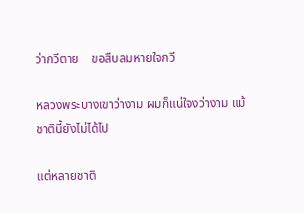ว่ากวีตาย    ขอสืบลมหายใจกวี

หลวงพระบางเขาว่างาม ผมก็แน่ใจงว่างาม แม้ชาตินี้ยังไม่ได้ไป

แต่หลายชาติ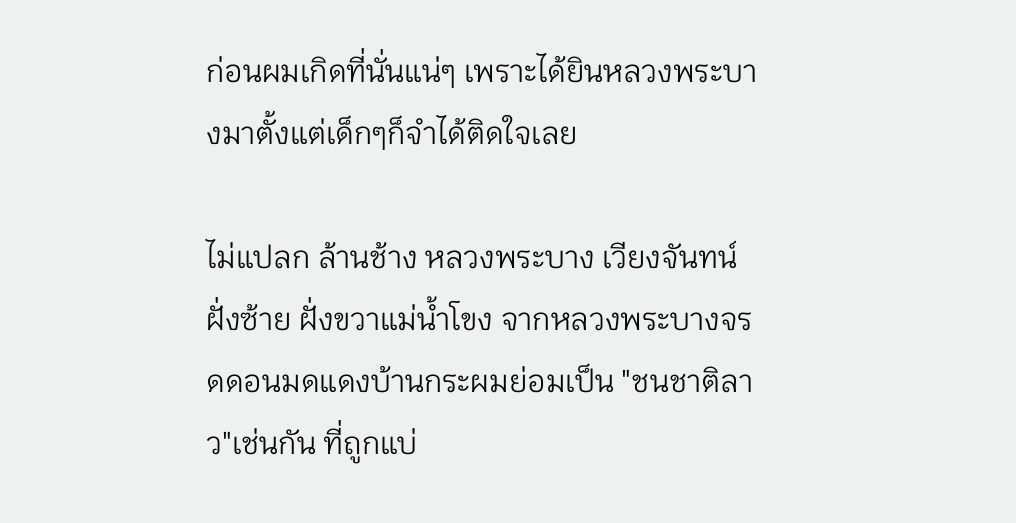ก่อนผมเกิดที่นั่นแน่ๆ เพราะได้ยินหลวงพระบางมาตั้งแต่เด็กๆก็จำได้ติดใจเลย

ไม่แปลก ล้านช้าง หลวงพระบาง เวียงจันทน์ ฝั่งซ้าย ฝั่งขวาแม่น้ำโขง จากหลวงพระบางจรดดอนมดแดงบ้านกระผมย่อมเป็น "ชนชาติลาว"เช่นกัน ที่ถูกแบ่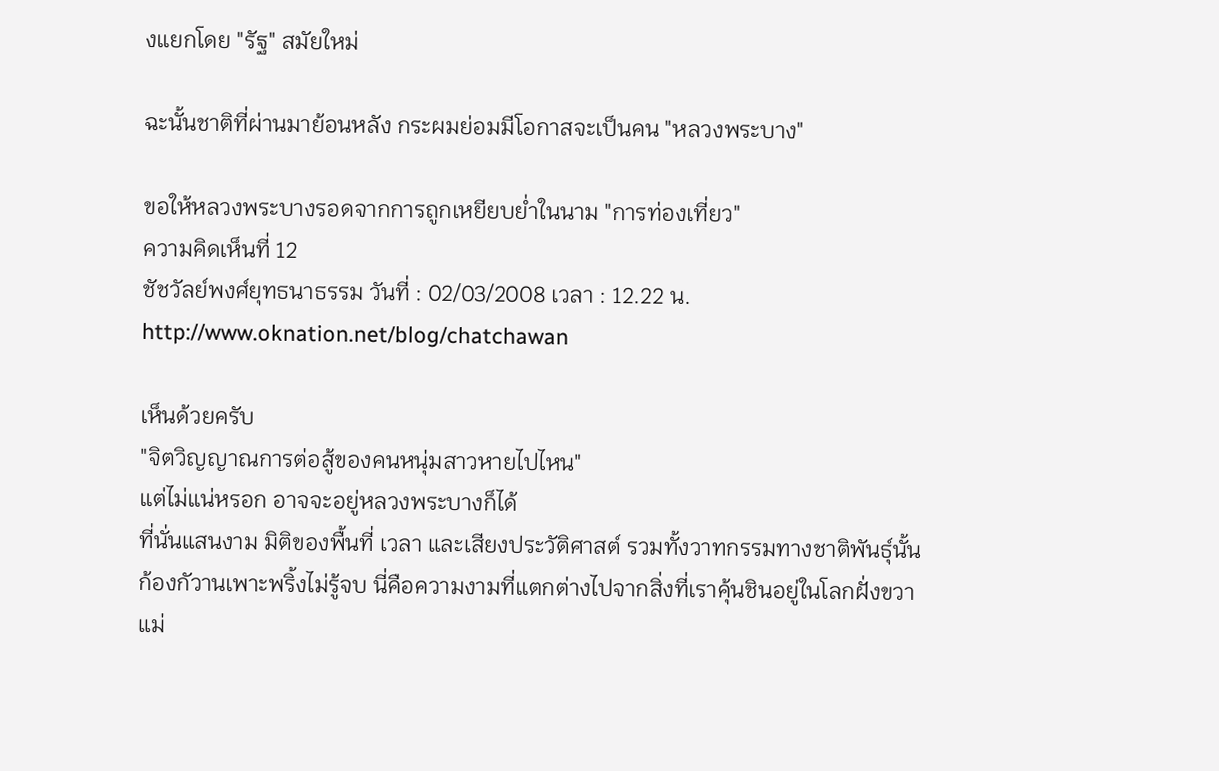งแยกโดย "รัฐ" สมัยใหม่

ฉะนั้นชาติที่ผ่านมาย้อนหลัง กระผมย่อมมีโอกาสจะเป็นคน "หลวงพระบาง"

ขอให้หลวงพระบางรอดจากการถูกเหยียบย่ำในนาม "การท่องเที่ยว"
ความคิดเห็นที่ 12
ชัชวัลย์พงศ์ยุทธนาธรรม วันที่ : 02/03/2008 เวลา : 12.22 น.
http://www.oknation.net/blog/chatchawan

เห็นด้วยครับ
"จิตวิญญาณการต่อสู้ของคนหนุ่มสาวหายไปไหน"
แต่ไม่แน่หรอก อาจจะอยู่หลวงพระบางก็ได้
ที่นั่นแสนงาม มิติของพื้นที่ เวลา และเสียงประวัติศาสต์ รวมทั้งวาทกรรมทางชาติพันธุ์นั้นก้องกัวานเพาะพริ้งไม่รู้จบ นี่คือความงามที่แตกต่างไปจากสิ่งที่เราคุ้นชินอยู่ในโลกฝั่งขวาแม่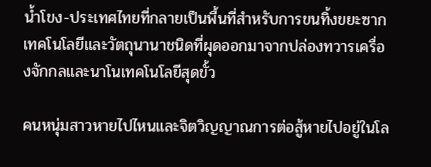น้ำโขง-ประเทศไทยที่กลายเป็นพื้นที่สำหรับการขนทิ้งขยะซากเทคโนโลยีและวัตถุนานาชนิดที่ผุดออกมาจากปล่องทวารเครื่องจักกลและนาโนเทคโนโลยีสุดขั้ว

คนหนุ่มสาวหายไปไหนและจิตวิญญาณการต่อสู้หายไปอยู่ในโล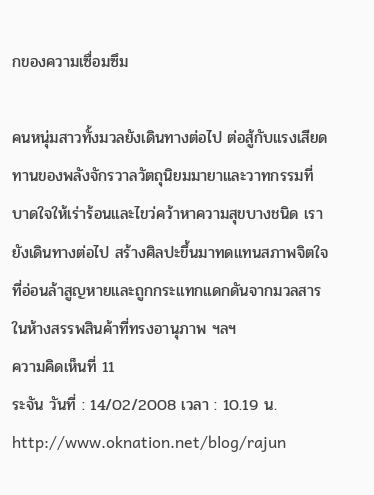กของความเซื่อมซึม

คนหนุ่มสาวทั้งมวลยังเดินทางต่อไป ต่อสู้กับแรงเสียดทานของพลังจักรวาลวัตถุนิยมมายาและวาทกรรมที่บาดใจให้เร่าร้อนและไขว่คว้าหาความสุขบางชนิด เรายังเดินทางต่อไป สร้างศิลปะขึ้นมาทดแทนสภาพจิตใจที่อ่อนล้าสูญหายและถูกกระแทกแดกดันจากมวลสารในห้างสรรพสินค้าที่ทรงอานุภาพ ฯลฯ
ความคิดเห็นที่ 11
ระจัน วันที่ : 14/02/2008 เวลา : 10.19 น.
http://www.oknation.net/blog/rajun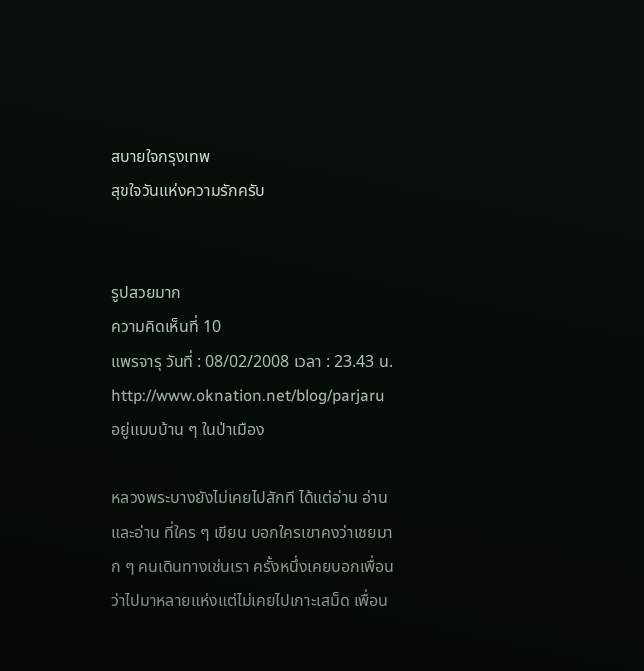สบายใจกรุงเทพ
สุขใจวันแห่งความรักครับ


รูปสวยมาก
ความคิดเห็นที่ 10
แพรจารุ วันที่ : 08/02/2008 เวลา : 23.43 น.
http://www.oknation.net/blog/parjaru
อยู่แบบบ้าน ๆ ในป่าเมือง

หลวงพระบางยังไม่เคยไปสักที ได้แต่อ่าน อ่าน และอ่าน ที่ใคร ๆ เขียน บอกใครเขาคงว่าเชยมาก ๆ คนเดินทางเช่นเรา ครั้งหนึ่งเคยบอกเพื่อนว่าไปมาหลายแห่งแต่ไม่เคยไปเกาะเสม็ด เพื่อน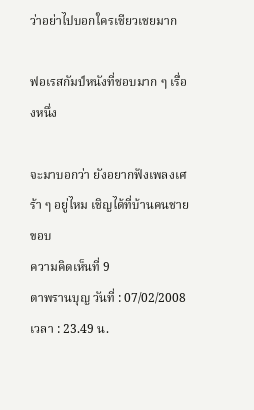ว่าอย่าไปบอกใครเชียวเชยมาก

ฟอเรสกัมป์หนังที่ชอบมาก ๆ เรื่องหนึ่ง

จะมาบอกว่า ยังอยากฟังเพลงเศร้า ๆ อยู่ไหม เชิญได้ที่บ้านคนชายขอบ
ความคิดเห็นที่ 9
ตาพรานบุญ วันที่ : 07/02/2008 เวลา : 23.49 น.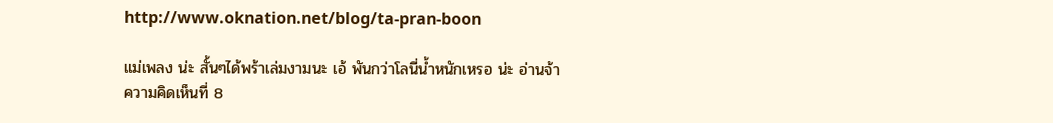http://www.oknation.net/blog/ta-pran-boon

แม่เพลง น่ะ สั้นๆได้พร้าเล่มงามนะ เอ้ พันกว่าโลนี่น้ำหนักเหรอ น่ะ อ่านจ้า
ความคิดเห็นที่ 8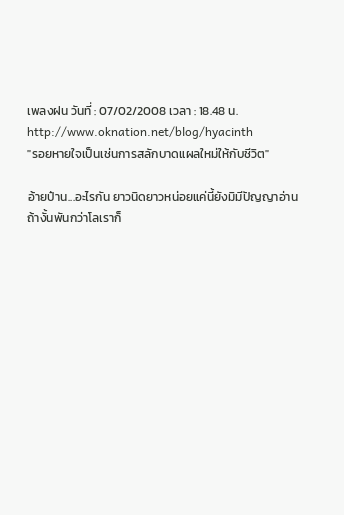เพลงฝน วันที่ : 07/02/2008 เวลา : 18.48 น.
http://www.oknation.net/blog/hyacinth
"รอยหายใจเป็นเช่นการสลักบาดแผลใหม่ให้กับชีวิต"

อ้ายป๋าน...อะไรกัน ยาวนิดยาวหน่อยแค่นี้ยังมิมีปัญญาอ่าน
ถ้างั้นพันกว่าโลเราก็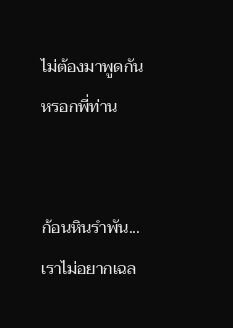ไม่ต้องมาพูดกันหรอกพี่ท่าน


ก้อนหินรำพัน...เราไม่อยากเฉล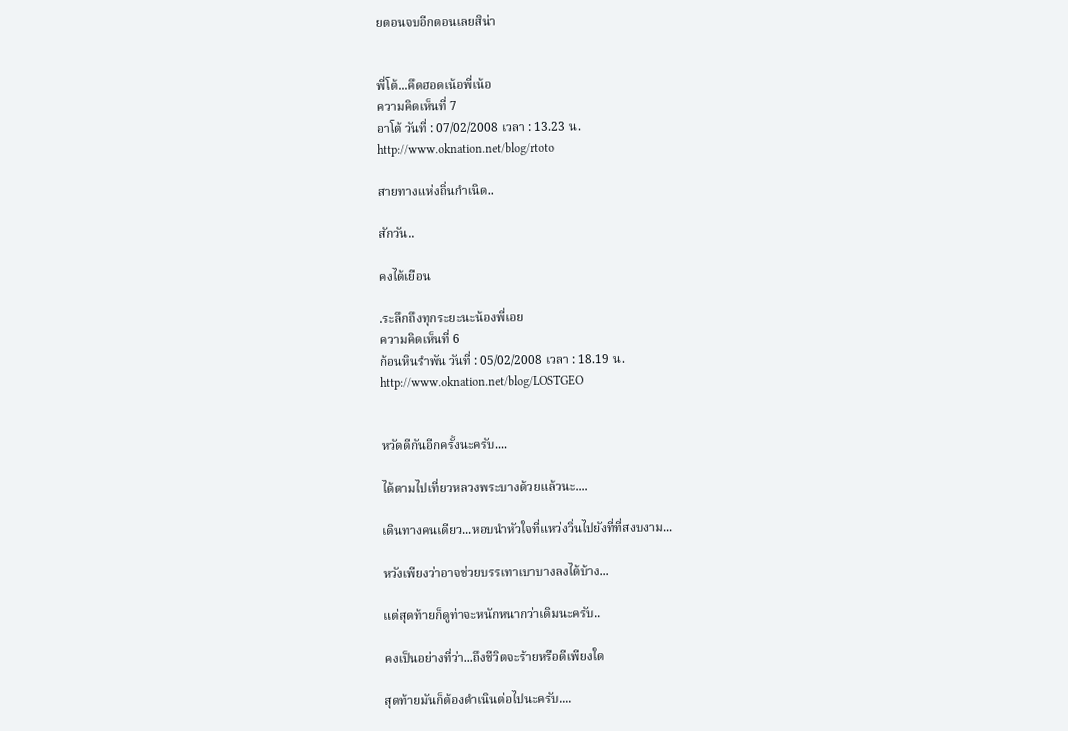ยตอนจบอีกตอนเลยสิน่า


พี่โต้...คึดฮอดเน้อพี่เน้อ
ความคิดเห็นที่ 7
อาโต้ วันที่ : 07/02/2008 เวลา : 13.23 น.
http://www.oknation.net/blog/rtoto

สายทางแห่งถิ่นกำเนิด..

สักวัน..

คงได้เยือน

.ระลึกถึงทุกระยะนะน้องพี่เอย
ความคิดเห็นที่ 6
ก้อนหินรำพัน วันที่ : 05/02/2008 เวลา : 18.19 น.
http://www.oknation.net/blog/LOSTGEO


หวัดดีกันอีกครั้งนะครับ....

ได้ตามไปเที่ยวหลวงพระบางด้วยแล้วนะ....

เดินทางคนเดียว...หอบนำหัวใจที่แหว่งวิ่นไปยังที่ที่สงบงาม...

หวังเพียงว่าอาจช่วยบรรเทาเบาบางลงได้บ้าง...

แต่สุดท้ายก็ดูท่าจะหนักหนากว่าเดิมนะครับ..

คงเป็นอย่างที่ว่า...ถึงชีวิตจะร้ายหรือดีเพียงใด

สุดท้ายมันก็ต้องดำเนินต่อไปนะครับ....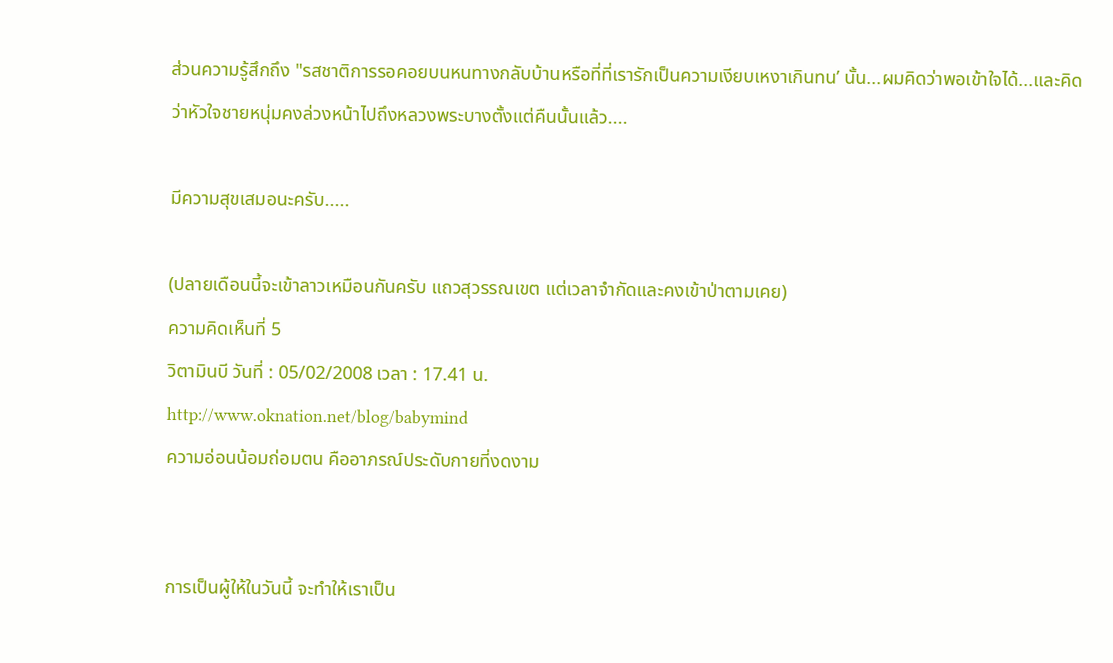ส่วนความรู้สึกถึง "รสชาติการรอคอยบนหนทางกลับบ้านหรือที่ที่เรารักเป็นความเงียบเหงาเกินทน’ นั้น...ผมคิดว่าพอเข้าใจได้...และคิดว่าหัวใจชายหนุ่มคงล่วงหน้าไปถึงหลวงพระบางตั้งแต่คืนนั้นแล้ว....

มีความสุขเสมอนะครับ.....

(ปลายเดือนนี้จะเข้าลาวเหมือนกันครับ แถวสุวรรณเขต แต่เวลาจำกัดและคงเข้าป่าตามเคย)
ความคิดเห็นที่ 5
วิตามินบี วันที่ : 05/02/2008 เวลา : 17.41 น.
http://www.oknation.net/blog/babymind
ความอ่อนน้อมถ่อมตน คืออาภรณ์ประดับกายที่งดงาม


การเป็นผู้ให้ในวันนี้ จะทำให้เราเป็น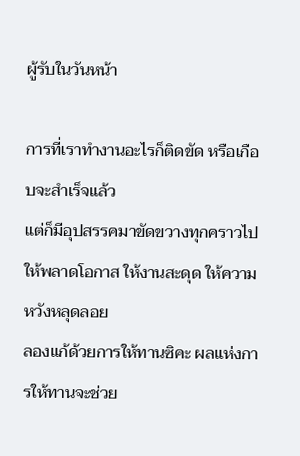ผู้รับในวันหน้า

การที่เราทำงานอะไรก็ติดขัด หรือเกือบจะสำเร็จแล้ว
แต่ก็มีอุปสรรคมาขัดขวางทุกคราวไป
ให้พลาดโอกาส ให้งานสะดุด ให้ความหวังหลุดลอย
ลองแก้ด้วยการให้ทานซิคะ ผลแห่งการให้ทานจะช่วย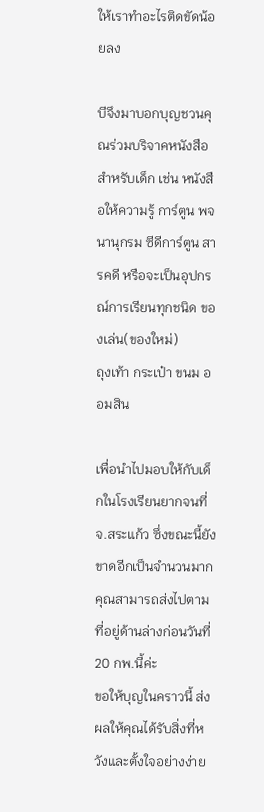ให้เราทำอะไรติดขัดน้อยลง

บีจึงมาบอกบุญชวนคุณร่วมบริจาคหนังสือสำหรับเด็ก เช่น หนังสือให้ความรู้ การ์ตูน พจนานุกรม ซีดีการ์ตูน สารคดี หรือจะเป็นอุปกรณ์การเรียนทุกชนิด ของเล่น(ของใหม่)
ถุงเท้า กระเป๋า ขนม ออมสิน

เพื่อนำไปมอบให้กับเด็กในโรงเรียนยากจนที่จ.สระแก้ว ซึ่งขณะนี้ยังขาดอีกเป็นจำนวนมาก คุณสามารถส่งไปตามที่อยู่ด้านล่างก่อนวันที่20 กพ.นี้ค่ะ
ขอให้บุญในคราวนี้ ส่งผลให้คุณได้รับสิ่งที่หวังและตั้งใจอย่างง่าย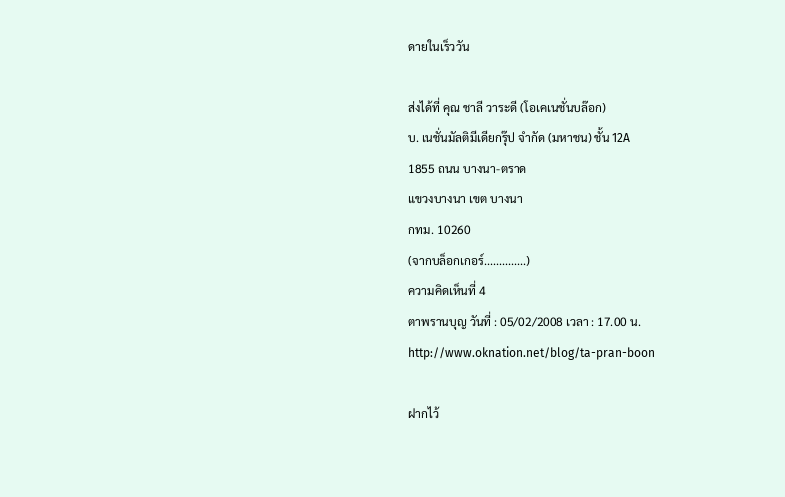ดายในเร็ววัน

ส่งได้ที่ คุณ ชาลี วาระดี (โอเคเนชั่นบล๊อก)
บ. เนชั่นมัลติมีเดียกรุ๊ป จำกัด (มหาชน) ชั้น 12A
1855 ถนน บางนา-ตราด
แขวงบางนา เขต บางนา
กทม. 10260
(จากบล็อกเกอร์..............)
ความคิดเห็นที่ 4
ตาพรานบุญ วันที่ : 05/02/2008 เวลา : 17.00 น.
http://www.oknation.net/blog/ta-pran-boon

ฝากไว้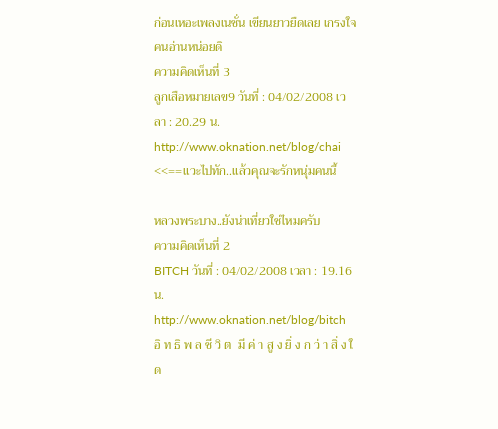ก่อนเหอะเพลงเนชั่น เขียนยาวยืดเลย เกรงใจคนอ่านหน่อยดิ
ความคิดเห็นที่ 3
ลูกเสือหมายเลข9 วันที่ : 04/02/2008 เวลา : 20.29 น.
http://www.oknation.net/blog/chai
<<==แวะไปทัก..แล้วคุณจะรักหนุ่มคนนี้

หลวงพระบาง..ยังน่าเที่ยวใช่ไหมครับ
ความคิดเห็นที่ 2
BITCH วันที่ : 04/02/2008 เวลา : 19.16 น.
http://www.oknation.net/blog/bitch
อิ ท ธิ พ ล ชี วิ ต  มี ค่ า สู ง ยิ่ ง ก ว่ า สิ่ ง ใ ด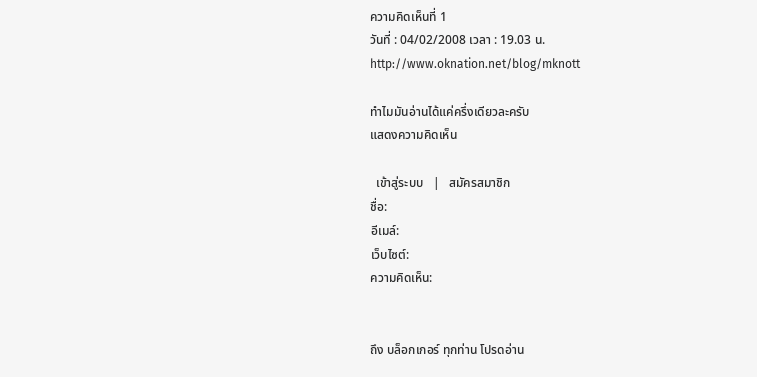ความคิดเห็นที่ 1
วันที่ : 04/02/2008 เวลา : 19.03 น.
http://www.oknation.net/blog/mknott

ทำไมมันอ่านได้แค่ครึ่งเดียวละครับ
แสดงความคิดเห็น

  เข้าสู่ระบบ   |   สมัครสมาชิก
ชื่อ:
อีเมล์:
เว็บไซต์:
ความคิดเห็น:


ถึง บล็อกเกอร์ ทุกท่าน โปรดอ่าน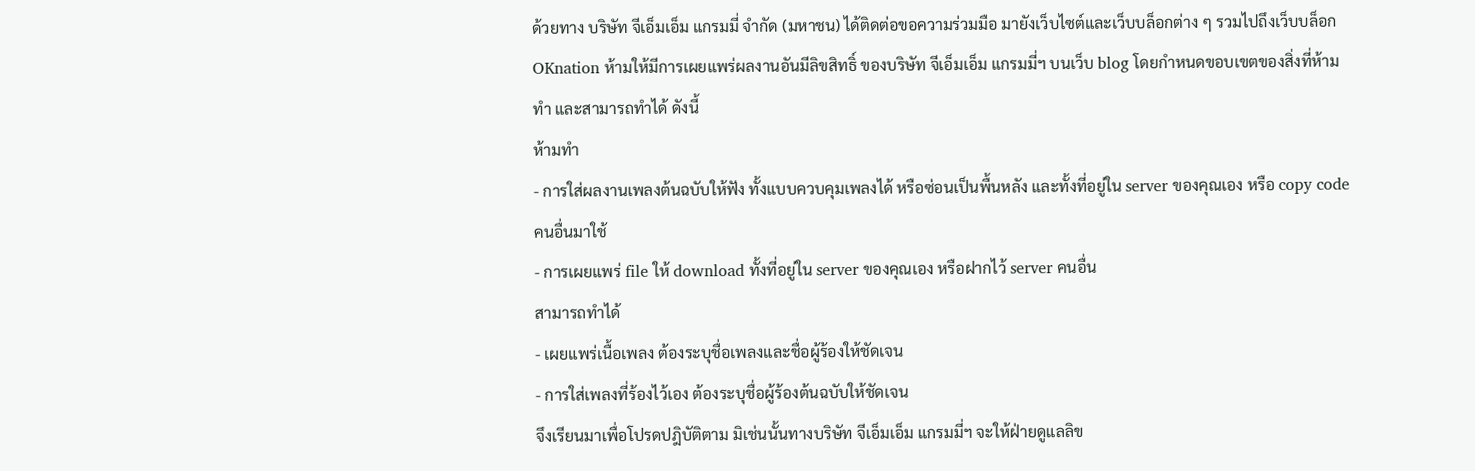ด้วยทาง บริษัท จีเอ็มเอ็ม แกรมมี่ จำกัด (มหาชน) ได้ติดต่อขอความร่วมมือ มายังเว็บไซต์และเว็บบล็อกต่าง ๆ รวมไปถึงเว็บบล็อก OKnation ห้ามให้มีการเผยแพร่ผลงานอันมีลิขสิทธิ์ ของบริษัท จีเอ็มเอ็ม แกรมมี่ฯ บนเว็บ blog โดยกำหนดขอบเขตของสิ่งที่ห้ามทำ และสามารถทำได้ ดังนี้
ห้ามทำ
- การใส่ผลงานเพลงต้นฉบับให้ฟัง ทั้งแบบควบคุมเพลงได้ หรือซ่อนเป็นพื้นหลัง และทั้งที่อยู่ใน server ของคุณเอง หรือ copy code คนอื่นมาใช้
- การเผยแพร่ file ให้ download ทั้งที่อยู่ใน server ของคุณเอง หรือฝากไว้ server คนอื่น
สามารถทำได้
- เผยแพร่เนื้อเพลง ต้องระบุชื่อเพลงและชื่อผู้ร้องให้ชัดเจน
- การใส่เพลงที่ร้องไว้เอง ต้องระบุชื่อผู้ร้องต้นฉบับให้ชัดเจน
จึงเรียนมาเพื่อโปรดปฎิบัติตาม มิเช่นนั้นทางบริษัท จีเอ็มเอ็ม แกรมมี่ฯ จะให้ฝ่ายดูแลลิข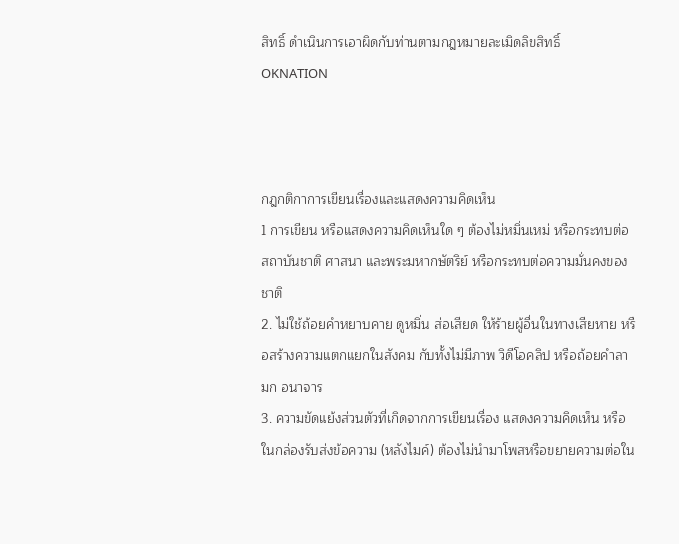สิทธิ์ ดำเนินการเอาผิดกับท่านตามกฎหมายละเมิดลิขสิทธิ์
OKNATION



กฎกติกาการเขียนเรื่องและแสดงความคิดเห็น
1 การเขียน หรือแสดงความคิดเห็นใด ๆ ต้องไม่หมิ่นเหม่ หรือกระทบต่อสถาบันชาติ ศาสนา และพระมหากษัตริย์ หรือกระทบต่อความมั่นคงของชาติ
2. ไม่ใช้ถ้อยคำหยาบคาย ดูหมิ่น ส่อเสียด ให้ร้ายผู้อื่นในทางเสียหาย หรือสร้างความแตกแยกในสังคม กับทั้งไม่มีภาพ วิดีโอคลิป หรือถ้อยคำลามก อนาจาร
3. ความขัดแย้งส่วนตัวที่เกิดจากการเขียนเรื่อง แสดงความคิดเห็น หรือในกล่องรับส่งข้อความ (หลังไมค์) ต้องไม่นำมาโพสหรือขยายความต่อใน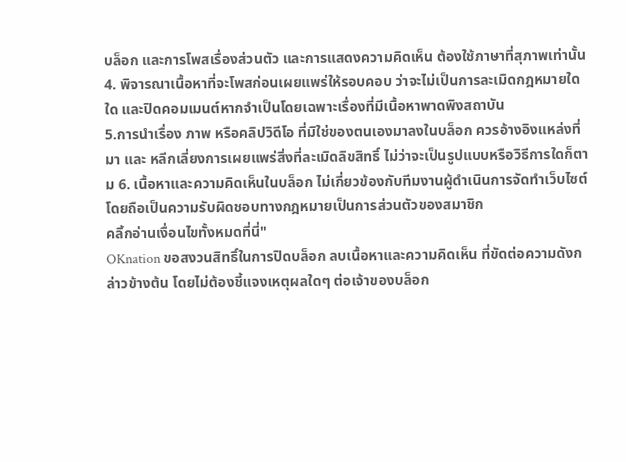บล็อก และการโพสเรื่องส่วนตัว และการแสดงความคิดเห็น ต้องใช้ภาษาที่สุภาพเท่านั้น
4. พิจารณาเนื้อหาที่จะโพสก่อนเผยแพร่ให้รอบคอบ ว่าจะไม่เป็นการละเมิดกฎหมายใดใด และปิดคอมเมนต์หากจำเป็นโดยเฉพาะเรื่องที่มีเนื้อหาพาดพิงสถาบัน
5.การนำเรื่อง ภาพ หรือคลิปวิดีโอ ที่มิใช่ของตนเองมาลงในบล็อก ควรอ้างอิงแหล่งที่มา และ หลีกเลี่ยงการเผยแพร่สิ่งที่ละเมิดลิขสิทธิ์ ไม่ว่าจะเป็นรูปแบบหรือวิธีการใดก็ตาม 6. เนื้อหาและความคิดเห็นในบล็อก ไม่เกี่ยวข้องกับทีมงานผู้ดำเนินการจัดทำเว็บไซต์ โดยถือเป็นความรับผิดชอบทางกฎหมายเป็นการส่วนตัวของสมาชิก
คลิ้กอ่านเงื่อนไขทั้งหมดที่นี่"
OKnation ขอสงวนสิทธิ์ในการปิดบล็อก ลบเนื้อหาและความคิดเห็น ที่ขัดต่อความดังกล่าวข้างต้น โดยไม่ต้องชี้แจงเหตุผลใดๆ ต่อเจ้าของบล็อก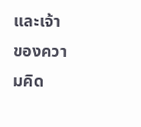และเจ้าของความคิด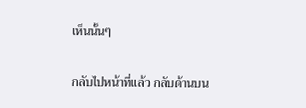เห็นนั้นๆ


กลับไปหน้าที่แล้ว กลับด้านบน